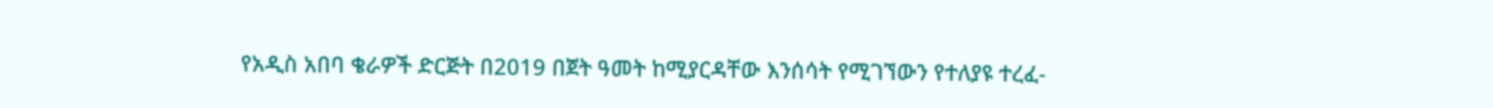የአዲስ አበባ ቄራዎች ድርጅት በ2019 በጀት ዓመት ከሚያርዳቸው እንሰሳት የሚገኘውን የተለያዩ ተረፈ-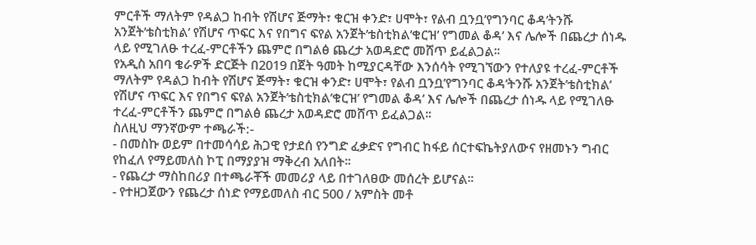ምርቶች ማለትም የዳልጋ ከብት የሽሆና ጅማት፣ ቁርዝ ቀንድ፣ ሀሞት፣ የልብ ቧንቧ’የግንባር ቆዳ’ትንሹ አንጀት’ቴስቲክል’ የሽሆና ጥፍር እና የበግና ፍየል አንጀት’ቴስቲክል’ቁርዝ’ የግመል ቆዳ’ እና ሌሎች በጨረታ ሰነዱ ላይ የሚገለፁ ተረፈ-ምርቶችን ጨምሮ በግልፅ ጨረታ አወዳድሮ መሸጥ ይፈልጋል፡፡
የአዲስ አበባ ቄራዎች ድርጅት በ2019 በጀት ዓመት ከሚያርዳቸው እንሰሳት የሚገኘውን የተለያዩ ተረፈ-ምርቶች ማለትም የዳልጋ ከብት የሽሆና ጅማት፣ ቁርዝ ቀንድ፣ ሀሞት፣ የልብ ቧንቧ’የግንባር ቆዳ’ትንሹ አንጀት’ቴስቲክል’ የሽሆና ጥፍር እና የበግና ፍየል አንጀት’ቴስቲክል’ቁርዝ’ የግመል ቆዳ’ እና ሌሎች በጨረታ ሰነዱ ላይ የሚገለፁ ተረፈ-ምርቶችን ጨምሮ በግልፅ ጨረታ አወዳድሮ መሸጥ ይፈልጋል፡፡
ስለዚህ ማንኛውም ተጫራች:-
- በመስኩ ወይም በተመሳሳይ ሕጋዊ የታደሰ የንግድ ፈቃድና የግብር ከፋይ ሰርተፍኬትያለውና የዘመኑን ግብር የከፈለ የማይመለስ ኮፒ በማያያዝ ማቅረብ አለበት፡፡
- የጨረታ ማስከበሪያ በተጫራቾች መመሪያ ላይ በተገለፀው መሰረት ይሆናል፡፡
- የተዘጋጀውን የጨረታ ሰነድ የማይመለስ ብር 500 / አምስት መቶ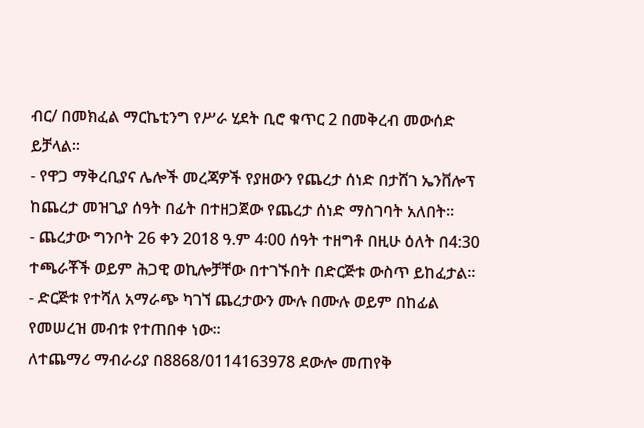ብር/ በመክፈል ማርኬቲንግ የሥራ ሂደት ቢሮ ቁጥር 2 በመቅረብ መውሰድ ይቻላል፡፡
- የዋጋ ማቅረቢያና ሌሎች መረጃዎች የያዘውን የጨረታ ሰነድ በታሸገ ኤንቨሎፕ ከጨረታ መዝጊያ ሰዓት በፊት በተዘጋጀው የጨረታ ሰነድ ማስገባት አለበት፡፡
- ጨረታው ግንቦት 26 ቀን 2018 ዓ.ም 4፡00 ሰዓት ተዘግቶ በዚሁ ዕለት በ4:30 ተጫራቾች ወይም ሕጋዊ ወኪሎቻቸው በተገኙበት በድርጅቱ ውስጥ ይከፈታል፡፡
- ድርጅቱ የተሻለ አማራጭ ካገኘ ጨረታውን ሙሉ በሙሉ ወይም በከፊል የመሠረዝ መብቱ የተጠበቀ ነው፡፡
ለተጨማሪ ማብራሪያ በ8868/0114163978 ደውሎ መጠየቅ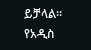ይቻላል፡፡
የአዲስ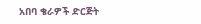አበባ ቄራዎች ድርጅት